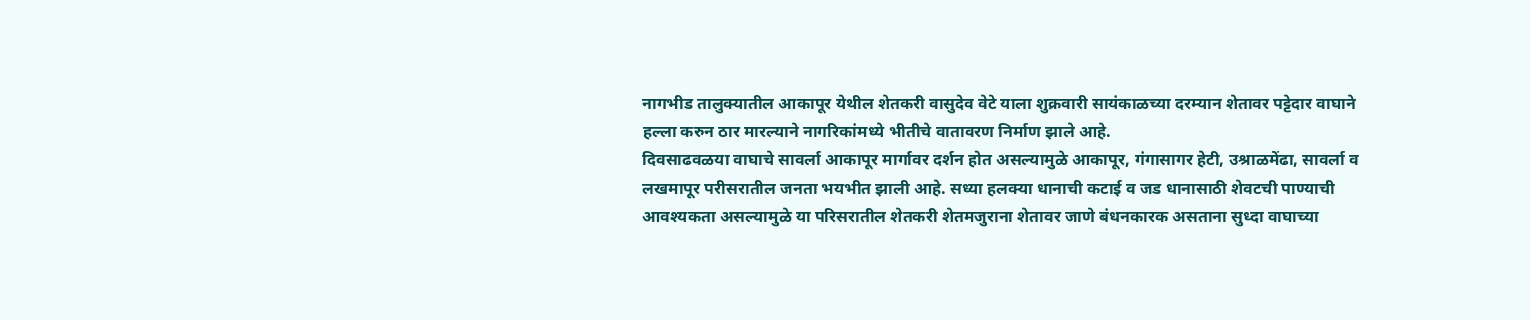नागभीड तालुक्यातील आकापूर येथील शेतकरी वासुदेव वेटे याला शुक्रवारी सायंकाळच्या दरम्यान शेतावर पट्टेदार वाघाने हल्ला करुन ठार मारल्याने नागरिकांमध्ये भीतीचे वातावरण निर्माण झाले आहे.
दिवसाढवळया वाघाचे सावर्ला आकापूर मार्गावर दर्शन होत असल्यामुळे आकापूर, गंगासागर हेटी, उश्राळमेंढा, सावर्ला व लखमापूर परीसरातील जनता भयभीत झाली आहे. सध्या हलक्या धानाची कटाई व जड धानासाठी शेवटची पाण्याची आवश्यकता असल्यामुळे या परिसरातील शेतकरी शेतमजुराना शेतावर जाणे बंधनकारक असताना सुध्दा वाघाच्या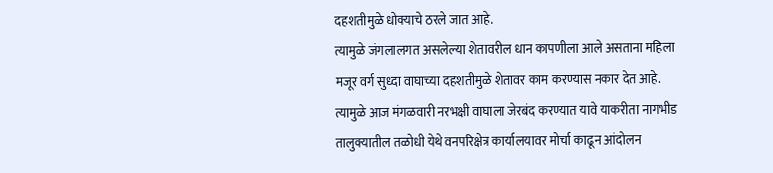दहशतीमुळे धोक्याचे ठरले जात आहे.
त्यामुळे जंगलालगत असलेल्या शेतावरील धान कापणीला आले असताना महिला मजूर वर्ग सुध्दा वाघाच्या दहशतीमुळे शेतावर काम करण्यास नकार देत आहे. त्यामुळे आज मंगळवारी नरभक्षी वाघाला जेरबंद करण्यात यावे याकरीता नागभीड तालुक्यातील तळोधी येथे वनपरिक्षेत्र कार्यालयावर मोर्चा काढून आंदोलन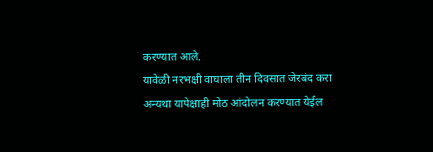करण्यात आले.
यावेळी नरभक्षी वाघाला तीन दिवसात जेरबंद करा अन्यथा यापेक्षाही मोठ आंदोलन करण्यात येईल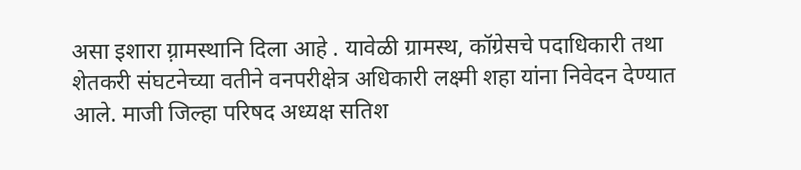असा इशारा ग़्रामस्थानि दिला आहे . यावेळी ग्रामस्थ, कॉग्रेसचे पदाधिकारी तथा शेतकरी संघटनेच्या वतीने वनपरीक्षेत्र अधिकारी लक्ष्मी शहा यांना निवेदन देण्यात आले. माजी जिल्हा परिषद अध्यक्ष सतिश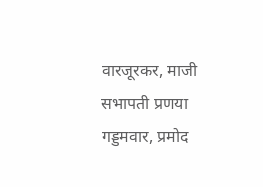वारजूरकर, माजी सभापती प्रणया गड्डमवार, प्रमोद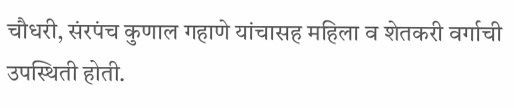चौधरी, संरपंच कुणाल गहाणे यांचासह महिला व शेतकरी वर्गाची उपस्थिती होती.